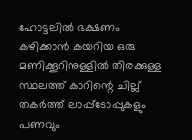ഹോട്ടലിൽ ഭക്ഷണം കഴിക്കാൻ കയറിയ ഒരു മണിക്കൂറിനുള്ളിൽ തിരക്കുള്ള സ്ഥലത്ത് കാറിന്റെ ചില്ല് തകർത്ത് ലാപ്പ്ടോപ്പുകളും പണവും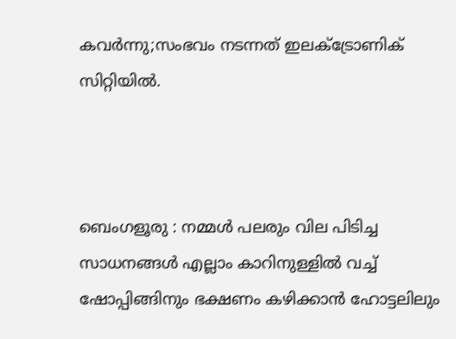കവർന്നു;സംഭവം നടന്നത് ഇലക്ട്രോണിക് സിറ്റിയിൽ.



ബെംഗളൂരു : നമ്മൾ പലരും വില പിടിച്ച സാധനങ്ങൾ എല്ലാം കാറിനുള്ളിൽ വച്ച് ഷോപ്പിങ്ങിനും ഭക്ഷണം കഴിക്കാൻ ഹോട്ടലിലും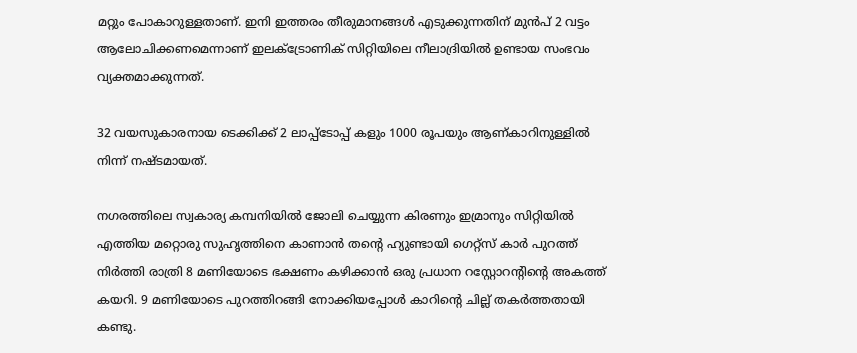മറ്റും പോകാറുള്ളതാണ്. ഇനി ഇത്തരം തീരുമാനങ്ങൾ എടുക്കുന്നതിന് മുൻപ് 2 വട്ടം ആലോചിക്കണമെന്നാണ് ഇലക്ട്രോണിക് സിറ്റിയിലെ നീലാദ്രിയിൽ ഉണ്ടായ സംഭവം വ്യക്തമാക്കുന്നത്.

32 വയസുകാരനായ ടെക്കിക്ക് 2 ലാപ്പ്ടോപ്പ് കളും 1000 രൂപയും ആണ്കാറിനുള്ളിൽ നിന്ന് നഷ്ടമായത്.

നഗരത്തിലെ സ്വകാര്യ കമ്പനിയിൽ ജോലി ചെയ്യുന്ന കിരണും ഇമ്രാനും സിറ്റിയിൽ എത്തിയ മറ്റൊരു സുഹൃത്തിനെ കാണാൻ തന്റെ ഹ്യുണ്ടായി ഗെറ്റ്സ് കാർ പുറത്ത് നിർത്തി രാത്രി 8 മണിയോടെ ഭക്ഷണം കഴിക്കാൻ ഒരു പ്രധാന റസ്റ്റോറന്റിന്റെ അകത്ത് കയറി. 9 മണിയോടെ പുറത്തിറങ്ങി നോക്കിയപ്പോൾ കാറിന്റെ ചില്ല് തകർത്തതായി കണ്ടു.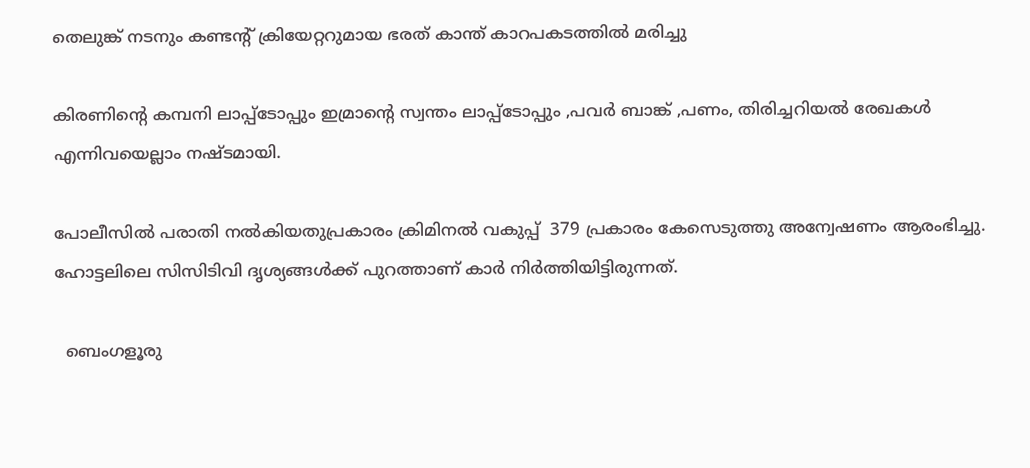തെലുങ്ക് നടനും കണ്ടന്റ് ക്രിയേറ്ററുമായ ഭരത് കാന്ത് കാറപകടത്തിൽ മരിച്ചു

കിരണിന്റെ കമ്പനി ലാപ്പ്ടോപ്പും ഇമ്രാന്റെ സ്വന്തം ലാപ്പ്ടോപ്പും ,പവർ ബാങ്ക് ,പണം, തിരിച്ചറിയൽ രേഖകൾ എന്നിവയെല്ലാം നഷ്ടമായി.

പോലീസിൽ പരാതി നൽകിയതുപ്രകാരം ക്രിമിനൽ വകുപ്പ്  379 പ്രകാരം കേസെടുത്തു അന്വേഷണം ആരംഭിച്ചു. ഹോട്ടലിലെ സിസിടിവി ദൃശ്യങ്ങൾക്ക് പുറത്താണ് കാർ നിർത്തിയിട്ടിരുന്നത്.

  ബെംഗളൂരു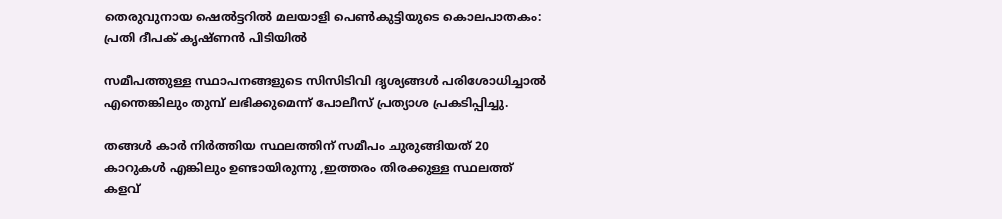തെരുവുനായ ഷെൽട്ടറിൽ മലയാളി പെൺകുട്ടിയുടെ കൊലപാതകം: പ്രതി ദീപക് കൃഷ്ണൻ പിടിയിൽ

സമീപത്തുള്ള സ്ഥാപനങ്ങളുടെ സിസിടിവി ദൃശ്യങ്ങൾ പരിശോധിച്ചാൽ എന്തെങ്കിലും തുമ്പ് ലഭിക്കുമെന്ന് പോലീസ് പ്രത്യാശ പ്രകടിപ്പിച്ചു.

തങ്ങൾ കാർ നിർത്തിയ സ്ഥലത്തിന് സമീപം ചുരുങ്ങിയത് 20 കാറുകൾ എങ്കിലും ഉണ്ടായിരുന്നു ,ഇത്തരം തിരക്കുള്ള സ്ഥലത്ത് കളവ്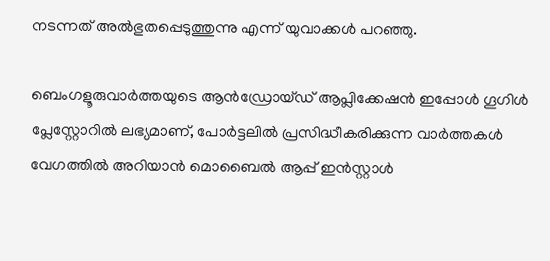നടന്നത് അൽഭുതപ്പെടുത്തുന്നു എന്ന് യുവാക്കൾ പറഞ്ഞു.

ബെംഗളൂരുവാർത്തയുടെ ആൻഡ്രോയ്ഡ് ആപ്ലിക്കേഷൻ ഇപ്പോൾ ഗൂഗിൾ പ്ലേസ്റ്റോറിൽ ലഭ്യമാണ്, പോർട്ടലിൽ പ്രസിദ്ധീകരിക്കുന്ന വാർത്തകൾ വേഗത്തിൽ അറിയാൻ മൊബൈൽ ആപ്പ് ഇൻസ്റ്റാൾ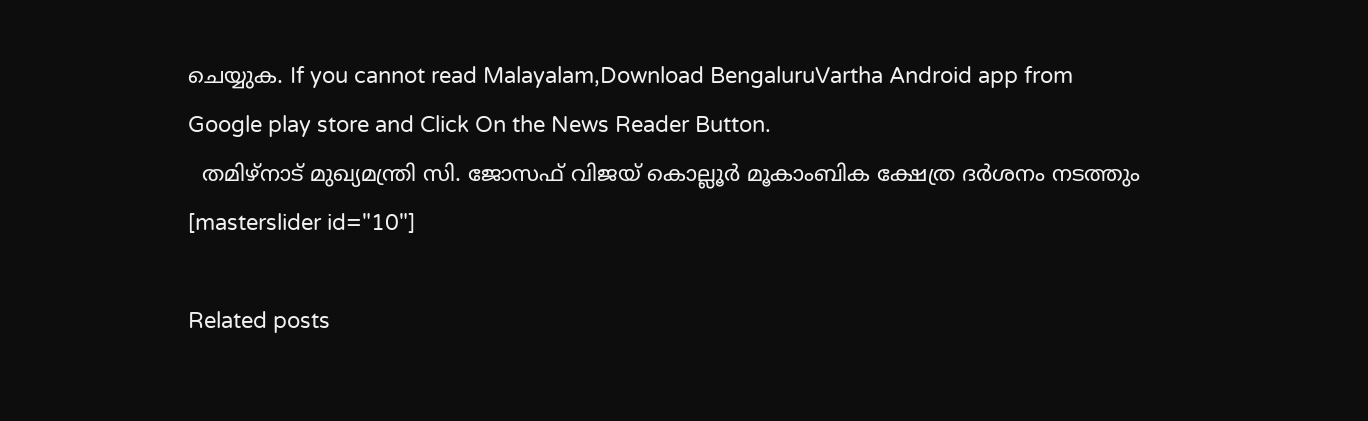ചെയ്യുക. If you cannot read Malayalam,Download BengaluruVartha Android app from Google play store and Click On the News Reader Button.
  തമിഴ്‌നാട് മുഖ്യമന്ത്രി സി. ജോസഫ് വിജയ് കൊല്ലൂർ മൂകാംബിക ക്ഷേത്ര ദർശനം നടത്തും
[masterslider id="10"]

Related posts